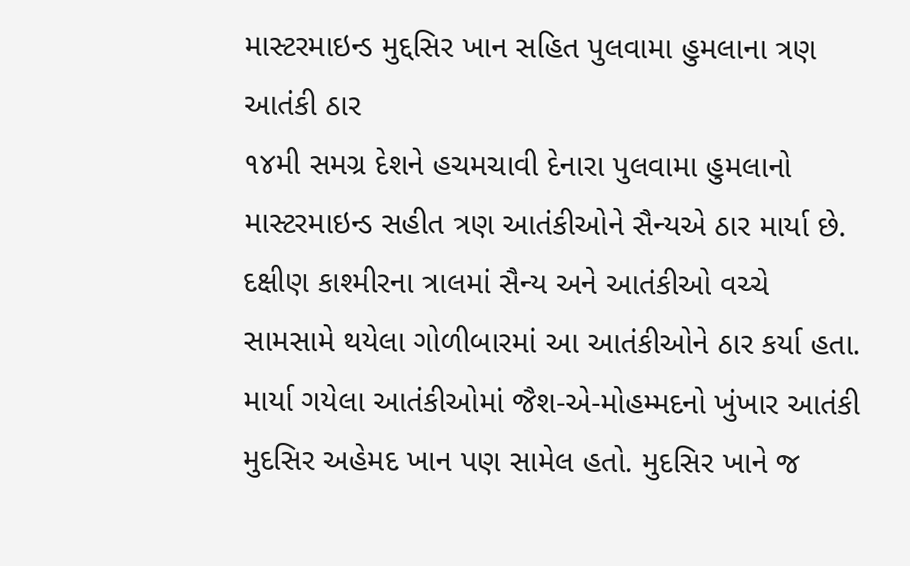માસ્ટરમાઇન્ડ મુદ્દસિર ખાન સહિત પુલવામા હુમલાના ત્રણ આતંકી ઠાર
૧૪મી સમગ્ર દેશને હચમચાવી દેનારા પુલવામા હુમલાનો માસ્ટરમાઇન્ડ સહીત ત્રણ આતંકીઓને સૈન્યએ ઠાર માર્યા છે. દક્ષીણ કાશ્મીરના ત્રાલમાં સૈન્ય અને આતંકીઓ વચ્ચે સામસામે થયેલા ગોળીબારમાં આ આતંકીઓને ઠાર કર્યા હતા. માર્યા ગયેલા આતંકીઓમાં જૈશ-એ-મોહમ્મદનો ખુંખાર આતંકી મુદસિર અહેમદ ખાન પણ સામેલ હતો. મુદસિર ખાને જ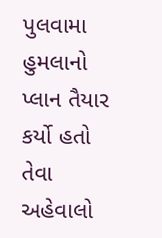પુલવામા હુમલાનો પ્લાન તૈયાર કર્યો હતો તેવા અહેવાલો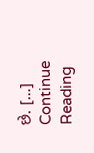છે. […]
Continue Reading